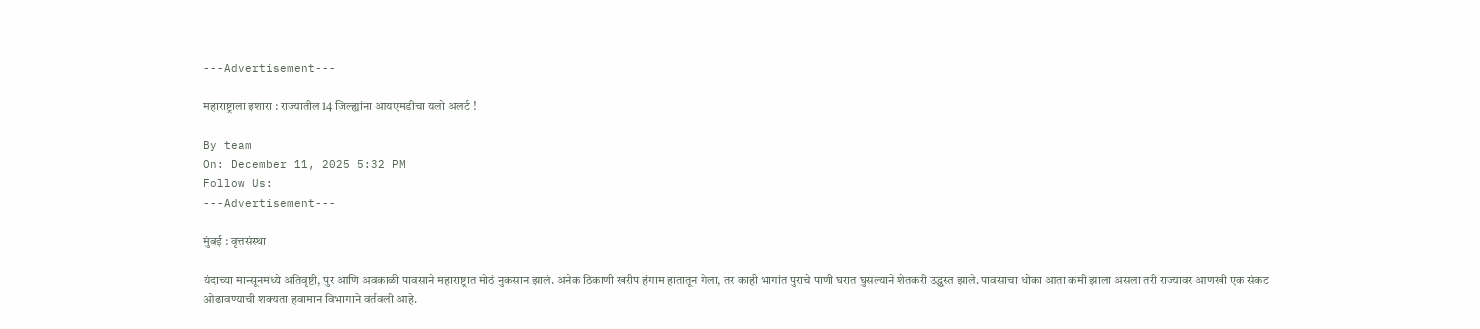---Advertisement---

महाराष्ट्राला इशारा : राज्यातील 14 जिल्ह्यांना आयएमडीचा यलो अलर्ट !

By team
On: December 11, 2025 5:32 PM
Follow Us:
---Advertisement---

मुंबई : वृत्तसंस्था

यंदाच्या मान्सूनमध्ये अतिवृष्टी, पुर आणि अवकाळी पावसाने महाराष्ट्रात मोठं नुकसान झालं. अनेक ठिकाणी खरीप हंगाम हातातून गेला, तर काही भागांत पुराचे पाणी घरात घुसल्याने शेतकरी उद्ध्वस्त झाले. पावसाचा धोका आता कमी झाला असला तरी राज्यावर आणखी एक संकट ओढावण्याची शक्यता हवामान विभागाने वर्तवली आहे.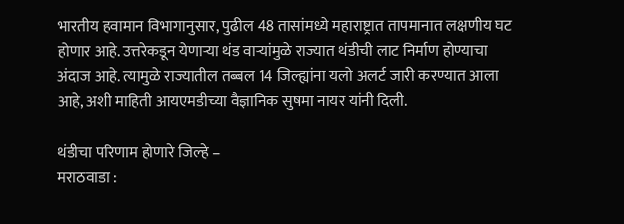भारतीय हवामान विभागानुसार, पुढील 48 तासांमध्ये महाराष्ट्रात तापमानात लक्षणीय घट होणार आहे. उत्तरेकडून येणाऱ्या थंड वाऱ्यांमुळे राज्यात थंडीची लाट निर्माण होण्याचा अंदाज आहे. त्यामुळे राज्यातील तब्बल 14 जिल्ह्यांना यलो अलर्ट जारी करण्यात आला आहे, अशी माहिती आयएमडीच्या वैज्ञानिक सुषमा नायर यांनी दिली.

थंडीचा परिणाम होणारे जिल्हे –
मराठवाडा :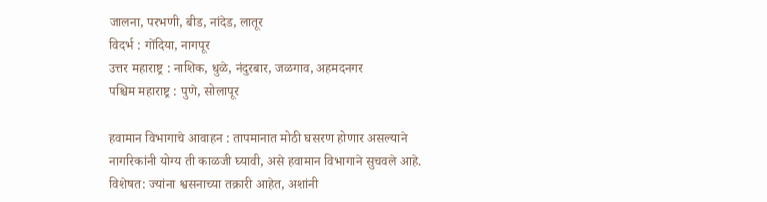जालना, परभणी, बीड, नांदेड, लातूर
विदर्भ : गोंदिया, नागपूर
उत्तर महाराष्ट्र : नाशिक, धुळे, नंदुरबार, जळगाव, अहमदनगर
पश्चिम महाराष्ट्र : पुणे, सोलापूर

हवामान विभागाचे आवाहन : तापमानात मोठी घसरण होणार असल्याने नागरिकांनी योग्य ती काळजी घ्यावी, असे हवामान विभागाने सुचवले आहे. विशेषत: ज्यांना श्वसनाच्या तक्रारी आहेत, अशांनी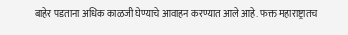बाहेर पडताना अधिक काळजी घेण्याचे आवाहन करण्यात आले आहे. फक्त महाराष्ट्रातच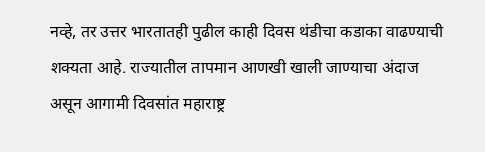नव्हे, तर उत्तर भारतातही पुढील काही दिवस थंडीचा कडाका वाढण्याची शक्यता आहे. राज्यातील तापमान आणखी खाली जाण्याचा अंदाज असून आगामी दिवसांत महाराष्ट्र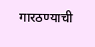गारठण्याची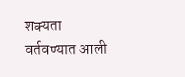शक्यता वर्तवण्यात आली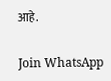आहे.

Join WhatsApp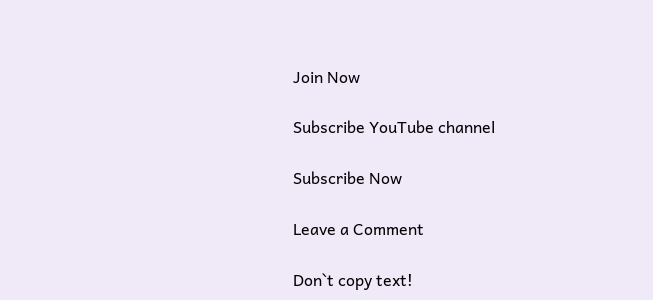Join Now

Subscribe YouTube channel

Subscribe Now

Leave a Comment

Don`t copy text!